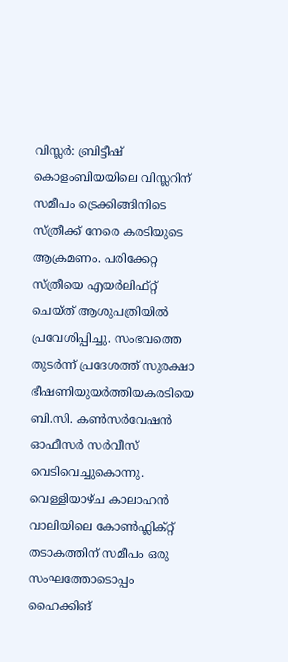വിസ്ലർ: ബ്രിട്ടീഷ് കൊളംബിയയിലെ വിസ്ലറിന് സമീപം ട്രെക്കിങ്ങിനിടെ സ്ത്രീക്ക് നേരെ കരടിയുടെ ആക്രമണം. പരിക്കേറ്റ സ്ത്രീയെ എയർലിഫ്റ്റ് ചെയ്ത് ആശുപത്രിയിൽ പ്രവേശിപ്പിച്ചു. സംഭവത്തെ തുടർന്ന് പ്രദേശത്ത് സുരക്ഷാ ഭീഷണിയുയർത്തിയകരടിയെ ബി.സി. കൺസർവേഷൻ ഓഫീസർ സർവീസ് വെടിവെച്ചുകൊന്നു.
വെള്ളിയാഴ്ച കാലാഹൻ വാലിയിലെ കോൺഫ്ലിക്റ്റ് തടാകത്തിന് സമീപം ഒരു സംഘത്തോടൊപ്പം ഹൈക്കിങ്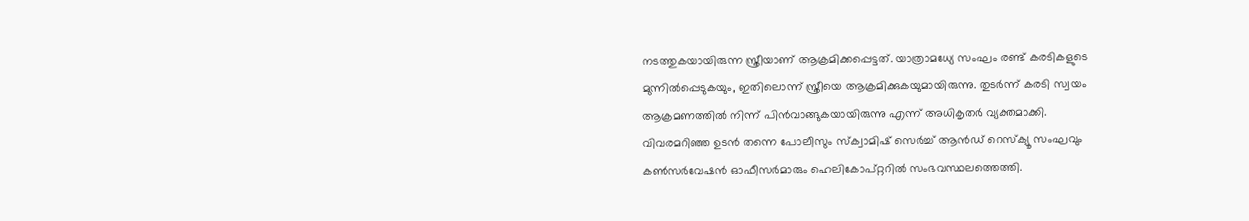നടത്തുകയായിരുന്ന സ്ത്രീയാണ് ആക്രമിക്കപ്പെട്ടത്. യാത്രാമധ്യേ സംഘം രണ്ട് കരടികളുടെ മുന്നിൽപ്പെടുകയും, ഇതിലൊന്ന് സ്ത്രീയെ ആക്രമിക്കുകയുമായിരുന്നു. തുടർന്ന് കരടി സ്വയം ആക്രമണത്തിൽ നിന്ന് പിൻവാങ്ങുകയായിരുന്നു എന്ന് അധികൃതർ വ്യക്തമാക്കി.
വിവരമറിഞ്ഞ ഉടൻ തന്നെ പോലീസും സ്ക്വാമിഷ് സെർച്ച് ആൻഡ് റെസ്ക്യൂ സംഘവും കൺസർവേഷൻ ഓഫീസർമാരും ഹെലികോപ്റ്ററിൽ സംഭവസ്ഥലത്തെത്തി.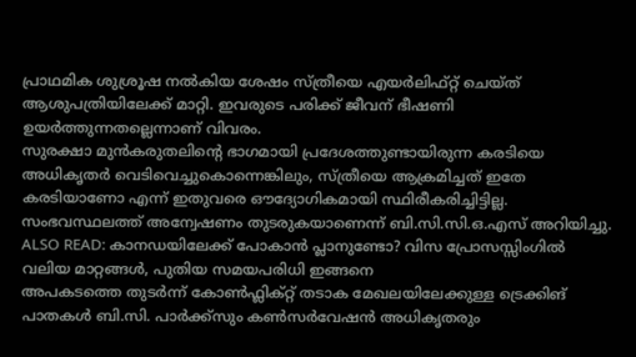പ്രാഥമിക ശുശ്രൂഷ നൽകിയ ശേഷം സ്ത്രീയെ എയർലിഫ്റ്റ് ചെയ്ത് ആശുപത്രിയിലേക്ക് മാറ്റി. ഇവരുടെ പരിക്ക് ജീവന് ഭീഷണി ഉയർത്തുന്നതല്ലെന്നാണ് വിവരം.
സുരക്ഷാ മുൻകരുതലിന്റെ ഭാഗമായി പ്രദേശത്തുണ്ടായിരുന്ന കരടിയെ അധികൃതർ വെടിവെച്ചുകൊന്നെങ്കിലും, സ്ത്രീയെ ആക്രമിച്ചത് ഇതേ കരടിയാണോ എന്ന് ഇതുവരെ ഔദ്യോഗികമായി സ്ഥിരീകരിച്ചിട്ടില്ല. സംഭവസ്ഥലത്ത് അന്വേഷണം തുടരുകയാണെന്ന് ബി.സി.സി.ഒ.എസ് അറിയിച്ചു.
ALSO READ: കാനഡയിലേക്ക് പോകാൻ പ്ലാനുണ്ടോ? വിസ പ്രോസസ്സിംഗിൽ വലിയ മാറ്റങ്ങൾ, പുതിയ സമയപരിധി ഇങ്ങനെ
അപകടത്തെ തുടർന്ന് കോൺഫ്ലിക്റ്റ് തടാക മേഖലയിലേക്കുള്ള ട്രെക്കിങ് പാതകൾ ബി.സി. പാർക്ക്സും കൺസർവേഷൻ അധികൃതരും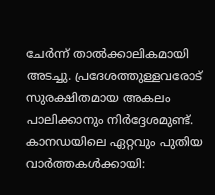ചേർന്ന് താൽക്കാലികമായി അടച്ചു. പ്രദേശത്തുള്ളവരോട് സുരക്ഷിതമായ അകലം പാലിക്കാനും നിർദ്ദേശമുണ്ട്.
കാനഡയിലെ ഏറ്റവും പുതിയ വാർത്തകൾക്കായി: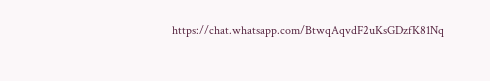https://chat.whatsapp.com/BtwqAqvdF2uKsGDzfK81Nq